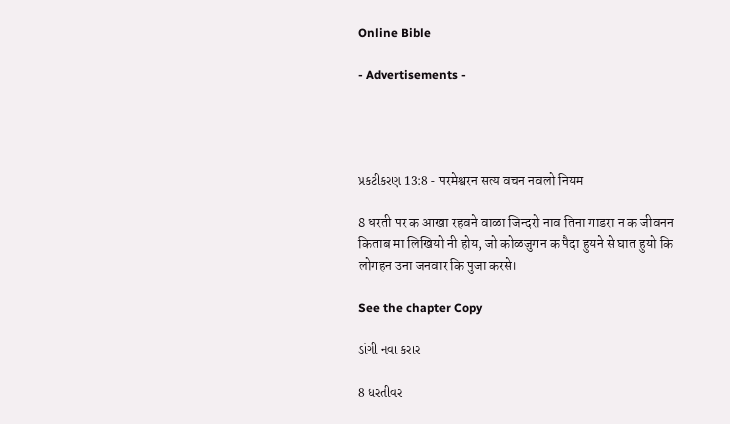Online Bible

- Advertisements -




પ્રકટીકરણ 13:8 - परमेश्वरन सत्य वचन नवलो नियम

8 धरती पर क आखा रहवने वाळा जिन्दरो नाव तिना गाडरा न क जीवनन किताब मा लिखियो नी होय, जो कोळजुगन क पैदा हुयने से घात हुयो कि लोगहन उना जनवार कि पुजा करसे।

See the chapter Copy

ડાંગી નવા કરાર

8 ધરતીવર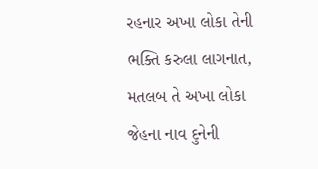રહનાર અખા લોકા તેની ભક્તિ કરુલા લાગનાત, મતલબ તે અખા લોકા જેહના નાવ દુનેની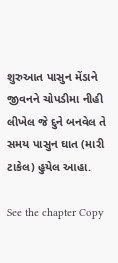શુરુઆત પાસુન મેંડાને જીવનને ચોપડીમા નીહી લીખેલ જે દુને બનવેલ તે સમય પાસુન ઘાત (મારી ટાકેલ) હુયેલ આહા.

See the chapter Copy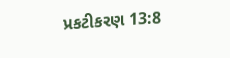પ્રકટીકરણ 13:8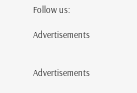Follow us:

Advertisements


Advertisements